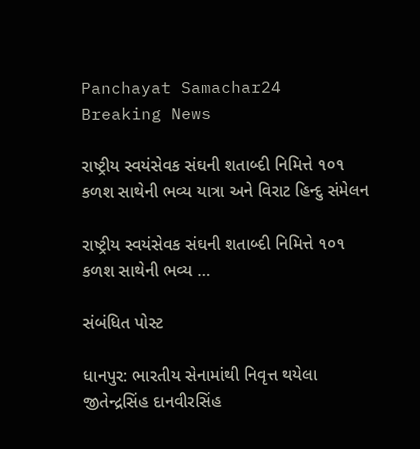Panchayat Samachar24
Breaking News

રાષ્ટ્રીય સ્વયંસેવક સંઘની શતાબ્દી નિમિત્તે ૧૦૧ કળશ સાથેની ભવ્ય યાત્રા અને વિરાટ હિન્દુ સંમેલન

રાષ્ટ્રીય સ્વયંસેવક સંઘની શતાબ્દી નિમિત્તે ૧૦૧ કળશ સાથેની ભવ્ય …

સંબંધિત પોસ્ટ

ધાનપુર: ભારતીય સેનામાંથી નિવૃત્ત થયેલા જીતેન્દ્રસિંહ દાનવીરસિંહ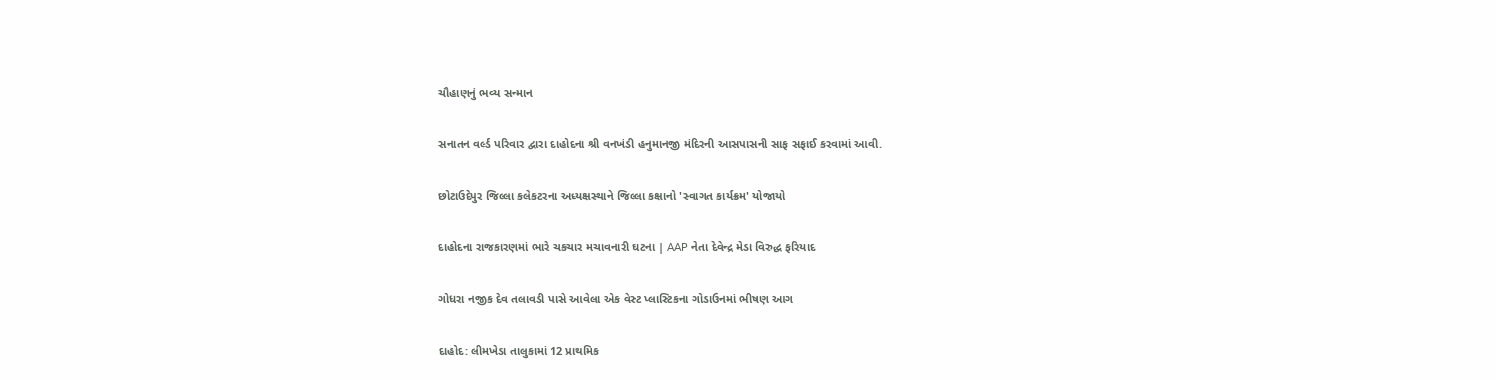ચૌહાણનું ભવ્ય સન્માન

સનાતન વર્લ્ડ પરિવાર દ્વારા દાહોદના શ્રી વનખંડી હનુમાનજી મંદિરની આસપાસની સાફ સફાઈ કરવામાં આવી.

છોટાઉદેપુર જિલ્લા કલેકટરના અધ્યક્ષસ્થાને જિલ્લા કક્ષાનો 'સ્વાગત કાર્યક્રમ' યોજાયો

દાહોદના રાજકારણમાં ભારે ચકચાર મચાવનારી ઘટના | AAP નેતા દેવેન્દ્ર મેડા વિરુદ્ધ ફરિયાદ

ગોધરા નજીક દેવ તલાવડી પાસે આવેલા એક વેસ્ટ પ્લાસ્ટિકના ગોડાઉનમાં ભીષણ આગ

દાહોદ: લીમખેડા તાલુકામાં 12 પ્રાથમિક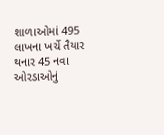શાળાઓમાં 495 લાખના ખર્ચે તૈયાર થનાર 45 નવા ઓરડાઓનું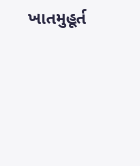ખાતમુહૂર્ત